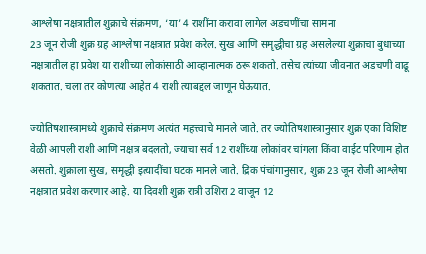आश्लेषा नक्षत्रातील शुक्राचे संक्रमण, ‘या’ 4 राशींना करावा लागेल अडचणींचा सामना
23 जून रोजी शुक्र ग्रह आश्लेषा नक्षत्रात प्रवेश करेल. सुख आणि समृद्धीचा ग्रह असलेल्या शुक्राचा बुधाच्या नक्षत्रातील हा प्रवेश या राशीच्या लोकांसाठी आव्हानात्मक ठरू शकतो. तसेच त्यांच्या जीवनात अडचणी वाढू शकतात. चला तर कोणत्या आहेत 4 राशी त्याबद्दल जाणून घेऊयात.

ज्योतिषशास्त्रामध्ये शुक्राचे संक्रमण अत्यंत महत्त्वाचे मानले जाते. तर ज्योतिषशास्त्रानुसार शुक्र एका विशिष्ट वेळी आपली राशी आणि नक्षत्र बदलतो, ज्याचा सर्व 12 राशींच्या लोकांवर चांगला किंवा वाईट परिणाम होत असतो. शुक्राला सुख, समृद्धी इत्यादींचा घटक मानले जाते. द्रिक पंचांगानुसार, शुक्र 23 जून रोजी आश्लेषा नक्षत्रात प्रवेश करणार आहे. या दिवशी शुक्र रात्री उशिरा 2 वाजून 12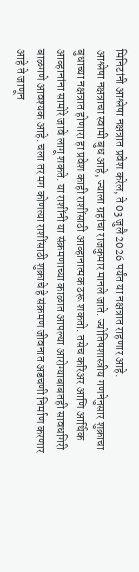मिनिटांनी आश्लेषा नक्षत्रात प्रवेश करेल, ते 03 जुलै 2026 पर्यंत या नक्षत्रात राहणार आहे.
आश्लेषा नक्षत्राचा स्वामी बुध आहे, ज्याला ग्रहांचा राजकुमार मानले जाते. ज्योतिषशास्त्रीय गणनेनुसार शुक्राचा बुधाच्या नक्षत्रात होणारा हा प्रवेश काही राशींसाठी आव्हानात्मक ठरू शकतो. तसेच करिअर आणि आर्थिक आव्हानांना सामोरे जावे लागू शकते. या राशींनी या संक्रमणाच्या काळात आपल्या आरोग्याबाबतही सावधगिरी बाळगणे आवश्यक आहे. चला तर मग कोणत्या राशींसाठी शुक्राचे हे संक्रमण जीवनात अडचणी निर्माण करणार आहे ते जाणून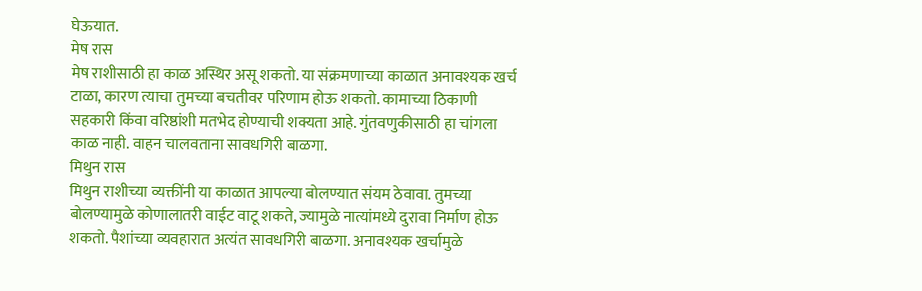घेऊयात.
मेष रास
मेष राशीसाठी हा काळ अस्थिर असू शकतो. या संक्रमणाच्या काळात अनावश्यक खर्च टाळा, कारण त्याचा तुमच्या बचतीवर परिणाम होऊ शकतो. कामाच्या ठिकाणी सहकारी किंवा वरिष्ठांशी मतभेद होण्याची शक्यता आहे. गुंतवणुकीसाठी हा चांगला काळ नाही. वाहन चालवताना सावधगिरी बाळगा.
मिथुन रास
मिथुन राशीच्या व्यक्तींनी या काळात आपल्या बोलण्यात संयम ठेवावा. तुमच्या बोलण्यामुळे कोणालातरी वाईट वाटू शकते, ज्यामुळे नात्यांमध्ये दुरावा निर्माण होऊ शकतो. पैशांच्या व्यवहारात अत्यंत सावधगिरी बाळगा. अनावश्यक खर्चामुळे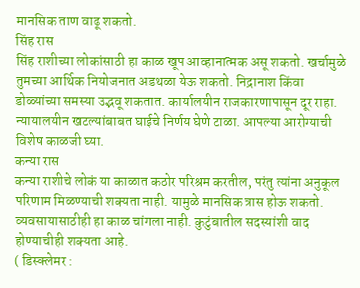मानसिक ताण वाढू शकतो.
सिंह रास
सिंह राशीच्या लोकांसाठी हा काळ खूप आव्हानात्मक असू शकतो. खर्चामुळे तुमच्या आर्थिक नियोजनात अडथळा येऊ शकतो. निद्रानाश किंवा डोळ्यांच्या समस्या उद्भवू शकतात. कार्यालयीन राजकारणापासून दूर राहा. न्यायालयीन खटल्यांबाबत घाईचे निर्णय घेणे टाळा. आपल्या आरोग्याची विशेष काळजी घ्या.
कन्या रास
कन्या राशीचे लोकं या काळात कठोर परिश्रम करतील, परंतु त्यांना अनुकूल परिणाम मिळण्याची शक्यता नाही. यामुळे मानसिक त्रास होऊ शकतो. व्यवसायासाठीही हा काळ चांगला नाही. कुटुंबातील सदस्यांशी वाद होण्याचीही शक्यता आहे.
( डिस्क्लेमर :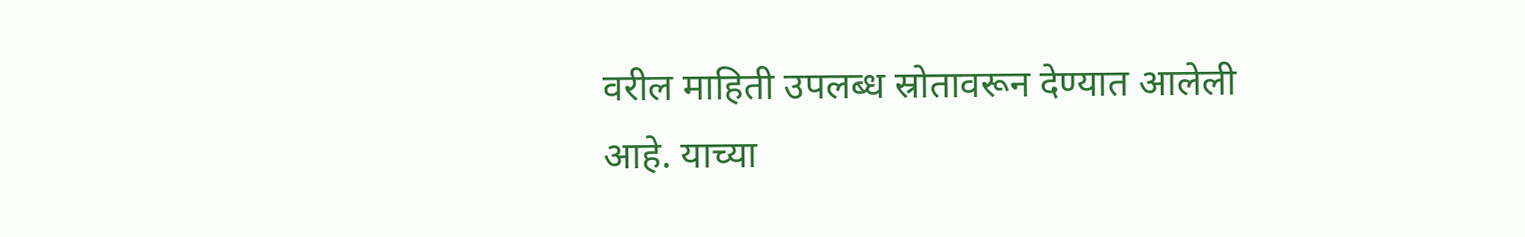वरील माहिती उपलब्ध स्रोतावरून देण्यात आलेली आहे. याच्या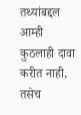तथ्यांबद्दल आम्ही कुठलाही दावा करीत नाही, तसेच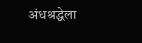अंधश्रद्धेला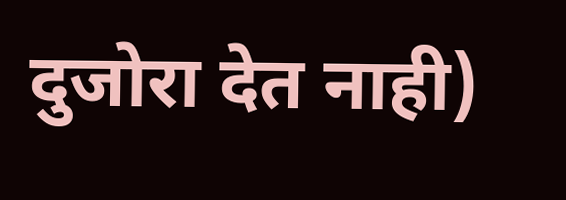दुजोरा देत नाही)